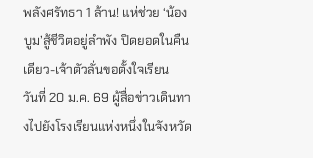พลังศรัทธา 1 ล้าน! แห่ช่วย ‘น้องบูม’สู้ชีวิตอยู่ลำพัง ปิดยอดในคืนเดียว-เจ้าตัวลั่นขอตั้งใจเรียน
วันที่ 20 ม.ค. 69 ผู้สื่อข่าวเดินทางไปยังโรงเรียนแห่งหนึ่งในจังหวัด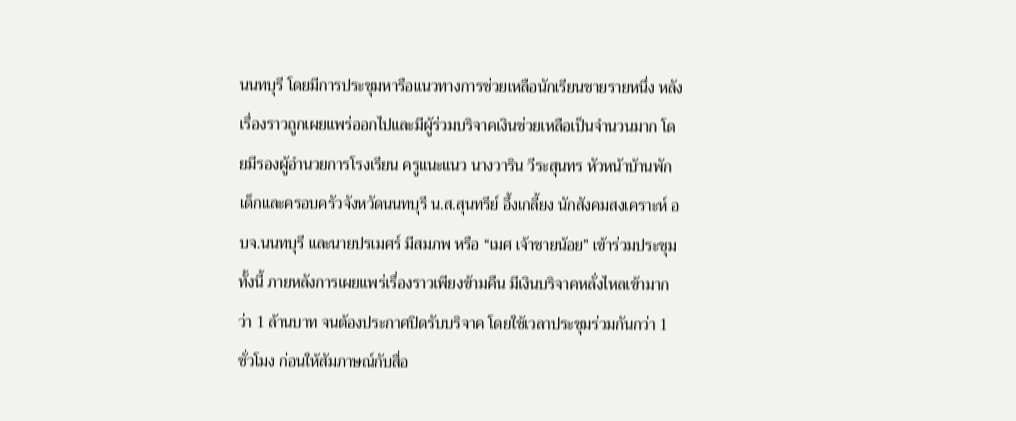นนทบุรี โดยมีการประชุมหารือแนวทางการช่วยเหลือนักเรียนชายรายหนึ่ง หลังเรื่องราวถูกเผยแพร่ออกไปและมีผู้ร่วมบริจาคเงินช่วยเหลือเป็นจำนวนมาก โดยมีรองผู้อำนวยการโรงเรียน ครูแนะแนว นางวาริน วีระสุนทร หัวหน้าบ้านพักเด็กและครอบครัวจังหวัดนนทบุรี น.ส.สุนทรีย์ อึ้งเกลี้ยง นักสังคมสงเคราะห์ อบจ.นนทบุรี และนายปรเมศร์ มีสมภพ หรือ “เมศ เจ้าชายน้อย” เข้าร่วมประชุม
ทั้งนี้ ภายหลังการเผยแพร่เรื่องราวเพียงข้ามคืน มีเงินบริจาคหลั่งไหลเข้ามากว่า 1 ล้านบาท จนต้องประกาศปิดรับบริจาค โดยใช้เวลาประชุมร่วมกันกว่า 1 ชั่วโมง ก่อนให้สัมภาษณ์กับสื่อ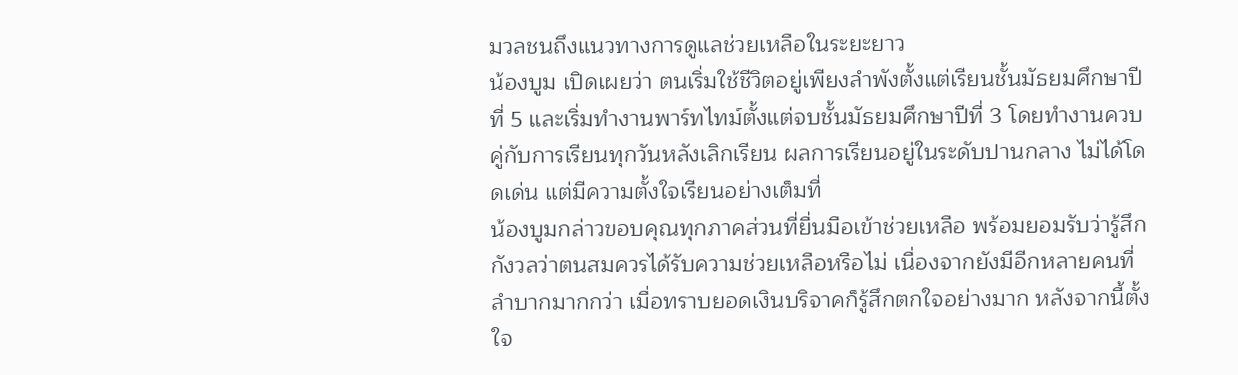มวลชนถึงแนวทางการดูแลช่วยเหลือในระยะยาว
น้องบูม เปิดเผยว่า ตนเริ่มใช้ชีวิตอยู่เพียงลำพังตั้งแต่เรียนชั้นมัธยมศึกษาปีที่ 5 และเริ่มทำงานพาร์ทไทม์ตั้งแต่จบชั้นมัธยมศึกษาปีที่ 3 โดยทำงานควบคู่กับการเรียนทุกวันหลังเลิกเรียน ผลการเรียนอยู่ในระดับปานกลาง ไม่ได้โดดเด่น แต่มีความตั้งใจเรียนอย่างเต็มที่
น้องบูมกล่าวขอบคุณทุกภาคส่วนที่ยื่นมือเข้าช่วยเหลือ พร้อมยอมรับว่ารู้สึกกังวลว่าตนสมควรได้รับความช่วยเหลือหรือไม่ เนื่องจากยังมีอีกหลายคนที่ลำบากมากกว่า เมื่อทราบยอดเงินบริจาคก็รู้สึกตกใจอย่างมาก หลังจากนี้ตั้งใจ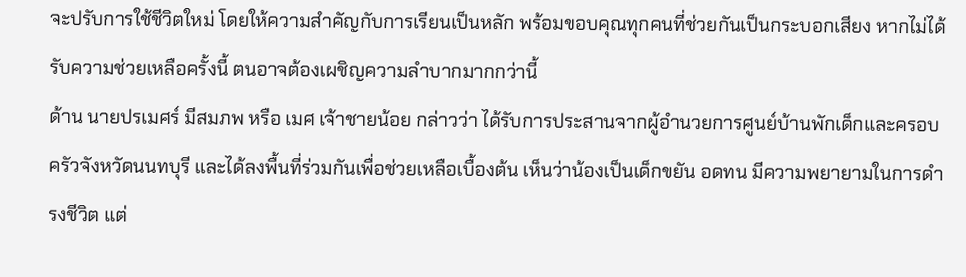จะปรับการใช้ชีวิตใหม่ โดยให้ความสำคัญกับการเรียนเป็นหลัก พร้อมขอบคุณทุกคนที่ช่วยกันเป็นกระบอกเสียง หากไม่ได้รับความช่วยเหลือครั้งนี้ ตนอาจต้องเผชิญความลำบากมากกว่านี้
ด้าน นายปรเมศร์ มีสมภพ หรือ เมศ เจ้าชายน้อย กล่าวว่า ได้รับการประสานจากผู้อำนวยการศูนย์บ้านพักเด็กและครอบครัวจังหวัดนนทบุรี และได้ลงพื้นที่ร่วมกันเพื่อช่วยเหลือเบื้องต้น เห็นว่าน้องเป็นเด็กขยัน อดทน มีความพยายามในการดำรงชีวิต แต่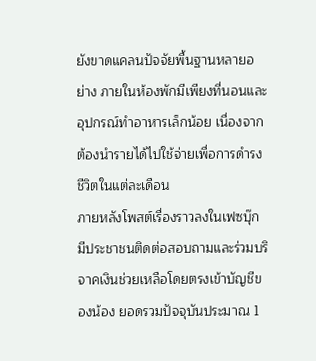ยังขาดแคลนปัจจัยพื้นฐานหลายอย่าง ภายในห้องพักมีเพียงที่นอนและอุปกรณ์ทำอาหารเล็กน้อย เนื่องจากต้องนำรายได้ไปใช้จ่ายเพื่อการดำรงชีวิตในแต่ละเดือน
ภายหลังโพสต์เรื่องราวลงในเฟซบุ๊ก มีประชาชนติดต่อสอบถามและร่วมบริจาคเงินช่วยเหลือโดยตรงเข้าบัญชีของน้อง ยอดรวมปัจจุบันประมาณ 1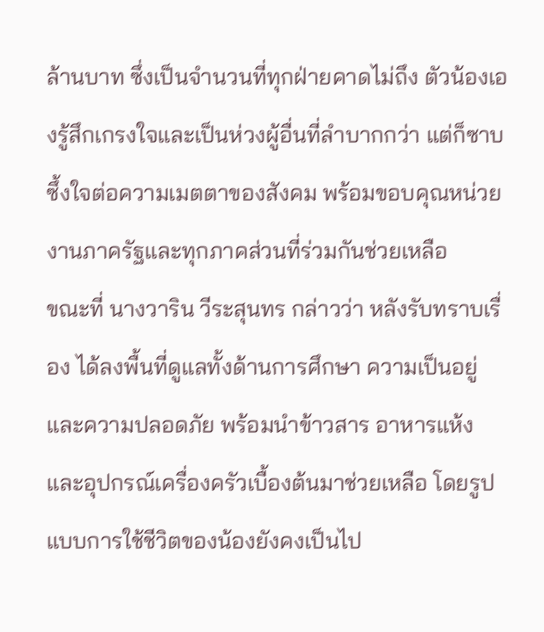ล้านบาท ซึ่งเป็นจำนวนที่ทุกฝ่ายคาดไม่ถึง ตัวน้องเองรู้สึกเกรงใจและเป็นห่วงผู้อื่นที่ลำบากกว่า แต่ก็ซาบซึ้งใจต่อความเมตตาของสังคม พร้อมขอบคุณหน่วยงานภาครัฐและทุกภาคส่วนที่ร่วมกันช่วยเหลือ
ขณะที่ นางวาริน วีระสุนทร กล่าวว่า หลังรับทราบเรื่อง ได้ลงพื้นที่ดูแลทั้งด้านการศึกษา ความเป็นอยู่ และความปลอดภัย พร้อมนำข้าวสาร อาหารแห้ง และอุปกรณ์เครื่องครัวเบื้องต้นมาช่วยเหลือ โดยรูปแบบการใช้ชีวิตของน้องยังคงเป็นไป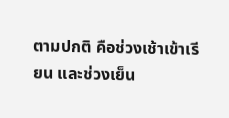ตามปกติ คือช่วงเช้าเข้าเรียน และช่วงเย็น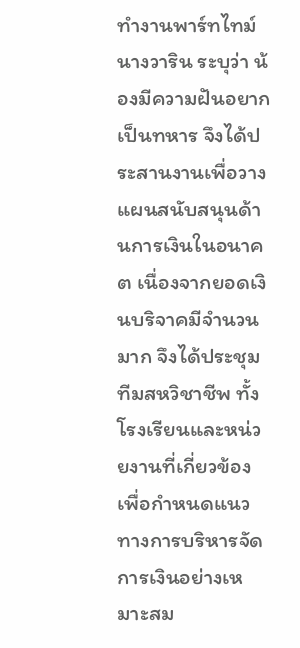ทำงานพาร์ทไทม์
นางวาริน ระบุว่า น้องมีความฝันอยากเป็นทหาร จึงได้ประสานงานเพื่อวางแผนสนับสนุนด้านการเงินในอนาคต เนื่องจากยอดเงินบริจาคมีจำนวนมาก จึงได้ประชุมทีมสหวิชาชีพ ทั้งโรงเรียนและหน่วยงานที่เกี่ยวข้อง เพื่อกำหนดแนวทางการบริหารจัดการเงินอย่างเหมาะสม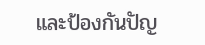และป้องกันปัญ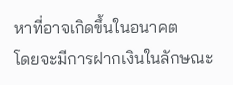หาที่อาจเกิดขึ้นในอนาคต
โดยจะมีการฝากเงินในลักษณะ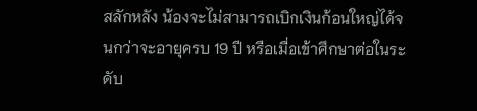สลักหลัง น้องจะไม่สามารถเบิกเงินก้อนใหญ่ได้จนกว่าจะอายุครบ 19 ปี หรือเมื่อเข้าศึกษาต่อในระดับ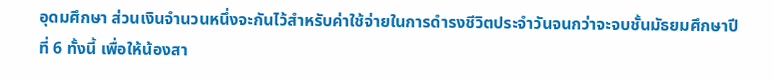อุดมศึกษา ส่วนเงินจำนวนหนึ่งจะกันไว้สำหรับค่าใช้จ่ายในการดำรงชีวิตประจำวันจนกว่าจะจบชั้นมัธยมศึกษาปีที่ 6 ทั้งนี้ เพื่อให้น้องสา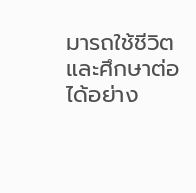มารถใช้ชีวิตและศึกษาต่อได้อย่าง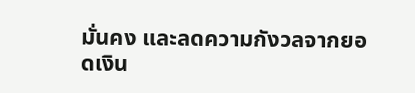มั่นคง และลดความกังวลจากยอดเงิน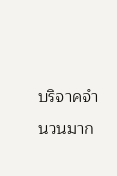บริจาคจำนวนมาก